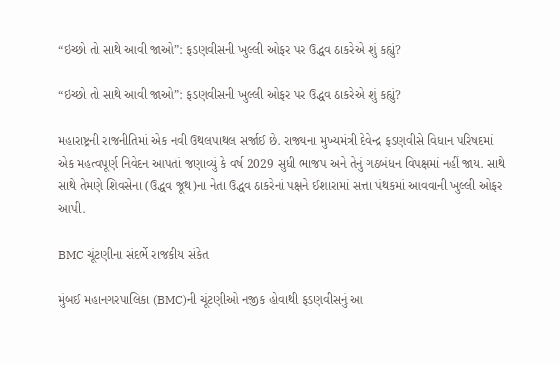“ઇચ્છો તો સાથે આવી જાઓ”: ફડણવીસની ખુલ્લી ઓફર પર ઉદ્ધવ ઠાકરેએ શું કહ્યું?

“ઇચ્છો તો સાથે આવી જાઓ”: ફડણવીસની ખુલ્લી ઓફર પર ઉદ્ધવ ઠાકરેએ શું કહ્યું?

મહારાષ્ટ્રની રાજનીતિમાં એક નવી ઉથલપાથલ સર્જાઈ છે. રાજ્યના મુખ્‍યમંત્રી દેવેન્દ્ર ફડણવીસે વિધાન પરિષદમાં એક મહત્વપૂર્ણ નિવેદન આપતાં જણાવ્યું કે વર્ષ 2029 સુધી ભાજપ અને તેનું ગઠબંધન વિપક્ષમાં નહીં જાય. સાથે સાથે તેમણે શિવસેના (ઉદ્ધવ જૂથ)ના નેતા ઉદ્ધવ ઠાકરેનાં પક્ષને ઈશારામાં સત્તા પંથકમાં આવવાની ખુલ્લી ઓફર આપી.

BMC ચૂંટણીના સંદર્ભે રાજકીય સંકેત

મુંબઈ મહાનગરપાલિકા (BMC)ની ચૂંટણીઓ નજીક હોવાથી ફડણવીસનું આ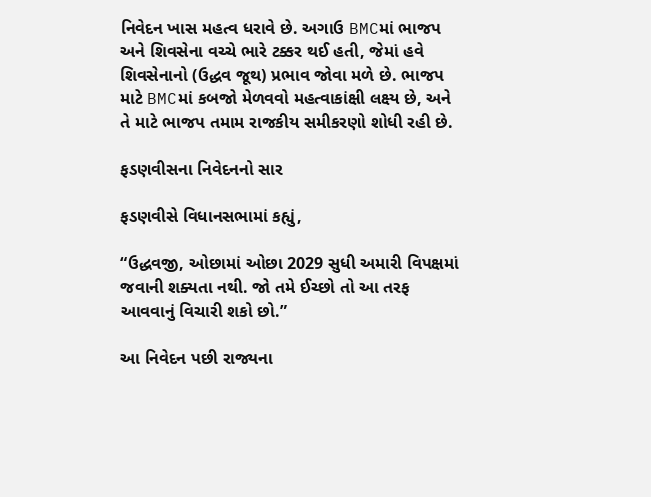નિવેદન ખાસ મહત્વ ધરાવે છે. અગાઉ BMCમાં ભાજપ અને શિવસેના વચ્ચે ભારે ટક્કર થઈ હતી, જેમાં હવે શિવસેનાનો (ઉદ્ધવ જૂથ) પ્રભાવ જોવા મળે છે. ભાજપ માટે BMCમાં કબજો મેળવવો મહત્વાકાંક્ષી લક્ષ્ય છે, અને તે માટે ભાજપ તમામ રાજકીય સમીકરણો શોધી રહી છે.

ફડણવીસના નિવેદનનો સાર

ફડણવીસે વિધાનસભામાં કહ્યું,

“ઉદ્ધવજી, ઓછામાં ઓછા 2029 સુધી અમારી વિપક્ષમાં જવાની શક્યતા નથી. જો તમે ઈચ્છો તો આ તરફ આવવાનું વિચારી શકો છો.”

આ નિવેદન પછી રાજ્યના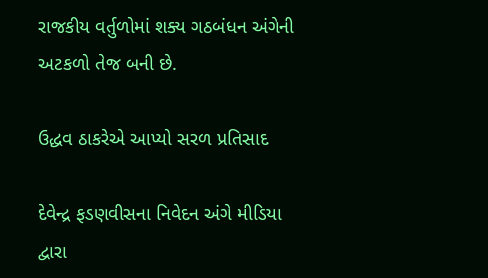રાજકીય વર્તુળોમાં શક્ય ગઠબંધન અંગેની અટકળો તેજ બની છે.

ઉદ્ધવ ઠાકરેએ આપ્યો સરળ પ્રતિસાદ

દેવેન્દ્ર ફડણવીસના નિવેદન અંગે મીડિયા દ્વારા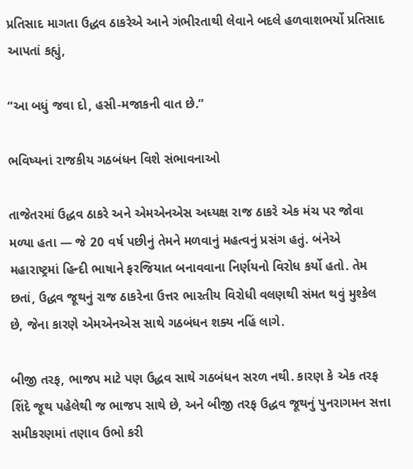પ્રતિસાદ માગતા ઉદ્ધવ ઠાકરેએ આને ગંભીરતાથી લેવાને બદલે હળવાશભર્યો પ્રતિસાદ આપતાં કહ્યું,

“આ બધું જવા દો, હસી-મજાકની વાત છે.”

ભવિષ્યનાં રાજકીય ગઠબંધન વિશે સંભાવનાઓ

તાજેતરમાં ઉદ્ધવ ઠાકરે અને એમએનએસ અધ્યક્ષ રાજ ઠાકરે એક મંચ પર જોવા મળ્યા હતા — જે 20 વર્ષ પછીનું તેમને મળવાનું મહત્વનું પ્રસંગ હતું. બંનેએ મહારાષ્ટ્રમાં હિન્દી ભાષાને ફરજિયાત બનાવવાના નિર્ણયનો વિરોધ કર્યો હતો. તેમ છતાં, ઉદ્ધવ જૂથનું રાજ ઠાકરેના ઉત્તર ભારતીય વિરોધી વલણથી સંમત થવું મુશ્કેલ છે, જેના કારણે એમએનએસ સાથે ગઠબંધન શક્ય નહિં લાગે.

બીજી તરફ, ભાજપ માટે પણ ઉદ્ધવ સાથે ગઠબંધન સરળ નથી. કારણ કે એક તરફ શિંદે જૂથ પહેલેથી જ ભાજપ સાથે છે, અને બીજી તરફ ઉદ્ધવ જૂથનું પુનરાગમન સત્તા સમીકરણમાં તણાવ ઉભો કરી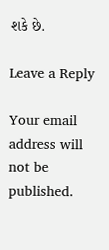શકે છે.

Leave a Reply

Your email address will not be published.